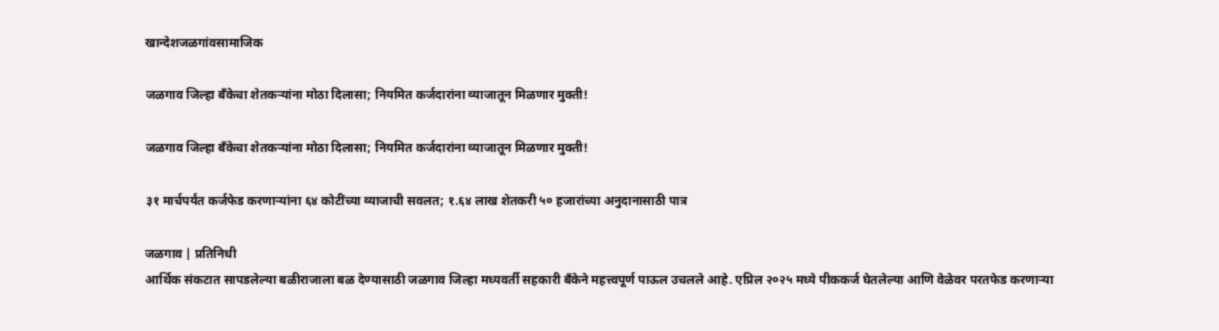खान्देशजळगांवसामाजिक

जळगाव जिल्हा बँकेचा शेतकऱ्यांना मोठा दिलासा; नियमित कर्जदारांना व्याजातून मिळणार मुक्ती!

जळगाव जिल्हा बँकेचा शेतकऱ्यांना मोठा दिलासा; नियमित कर्जदारांना व्याजातून मिळणार मुक्ती!

३१ मार्चपर्यंत कर्जफेड करणाऱ्यांना ६४ कोटींच्या व्याजाची सवलत; १.६४ लाख शेतकरी ५० हजारांच्या अनुदानासाठी पात्र

जळगाव | प्रतिनिधी
आर्थिक संकटात सापडलेल्या बळीराजाला बळ देण्यासाठी जळगाव जिल्हा मध्यवर्ती सहकारी बँकेने महत्त्वपूर्ण पाऊल उचलले आहे. एप्रिल २०२५ मध्ये पीककर्ज घेतलेल्या आणि वेळेवर परतफेड करणाऱ्या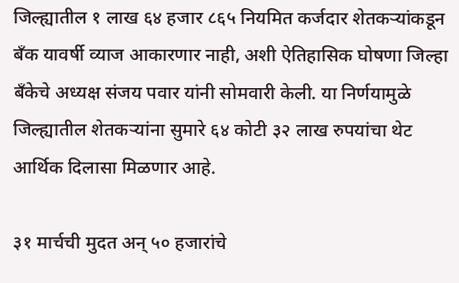जिल्ह्यातील १ लाख ६४ हजार ८६५ नियमित कर्जदार शेतकऱ्यांकडून बँक यावर्षी व्याज आकारणार नाही, अशी ऐतिहासिक घोषणा जिल्हा बँकेचे अध्यक्ष संजय पवार यांनी सोमवारी केली. या निर्णयामुळे जिल्ह्यातील शेतकऱ्यांना सुमारे ६४ कोटी ३२ लाख रुपयांचा थेट आर्थिक दिलासा मिळणार आहे.

३१ मार्चची मुदत अन् ५० हजारांचे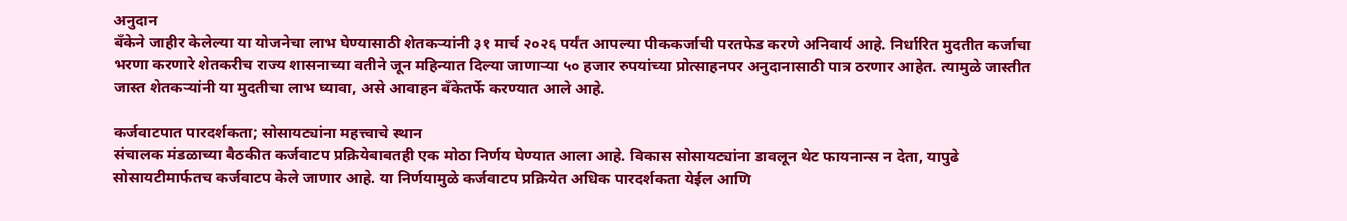अनुदान
बँकेने जाहीर केलेल्या या योजनेचा लाभ घेण्यासाठी शेतकऱ्यांनी ३१ मार्च २०२६ पर्यंत आपल्या पीककर्जाची परतफेड करणे अनिवार्य आहे. निर्धारित मुदतीत कर्जाचा भरणा करणारे शेतकरीच राज्य शासनाच्या वतीने जून महिन्यात दिल्या जाणाऱ्या ५० हजार रुपयांच्या प्रोत्साहनपर अनुदानासाठी पात्र ठरणार आहेत. त्यामुळे जास्तीत जास्त शेतकऱ्यांनी या मुदतीचा लाभ घ्यावा, असे आवाहन बँकेतर्फे करण्यात आले आहे.

कर्जवाटपात पारदर्शकता; सोसायट्यांना महत्त्वाचे स्थान
संचालक मंडळाच्या बैठकीत कर्जवाटप प्रक्रियेबाबतही एक मोठा निर्णय घेण्यात आला आहे. विकास सोसायट्यांना डावलून थेट फायनान्स न देता, यापुढे सोसायटीमार्फतच कर्जवाटप केले जाणार आहे. या निर्णयामुळे कर्जवाटप प्रक्रियेत अधिक पारदर्शकता येईल आणि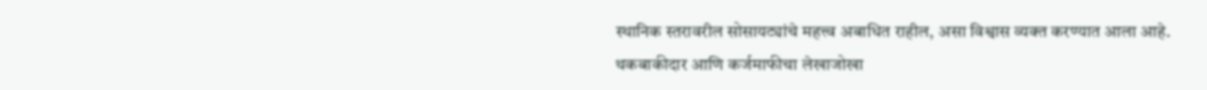स्थानिक स्तरावरील सोसायट्यांचे महत्त्व अबाधित राहील, असा विश्वास व्यक्त करण्यात आला आहे.
थकबाकीदार आणि कर्जमाफीचा लेखाजोखा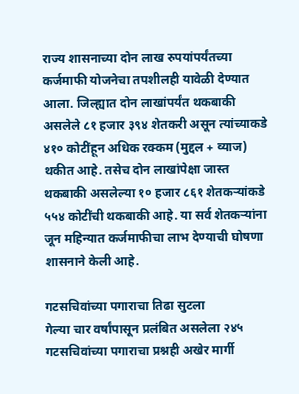राज्य शासनाच्या दोन लाख रुपयांपर्यंतच्या कर्जमाफी योजनेचा तपशीलही यावेळी देण्यात आला. जिल्ह्यात दोन लाखांपर्यंत थकबाकी असलेले ८१ हजार ३९४ शेतकरी असून त्यांच्याकडे ४१० कोटींहून अधिक रक्कम (मुद्दल + व्याज) थकीत आहे. तसेच दोन लाखांपेक्षा जास्त थकबाकी असलेल्या १० हजार ८६१ शेतकऱ्यांकडे ५५४ कोटींची थकबाकी आहे. या सर्व शेतकऱ्यांना जून महिन्यात कर्जमाफीचा लाभ देण्याची घोषणा शासनाने केली आहे.

गटसचिवांच्या पगाराचा तिढा सुटला
गेल्या चार वर्षांपासून प्रलंबित असलेला २४५ गटसचिवांच्या पगाराचा प्रश्नही अखेर मार्गी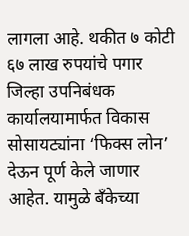लागला आहे. थकीत ७ कोटी ६७ लाख रुपयांचे पगार जिल्हा उपनिबंधक कार्यालयामार्फत विकास सोसायट्यांना ‘फिक्स लोन’ देऊन पूर्ण केले जाणार आहेत. यामुळे बँकेच्या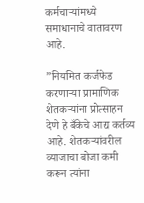कर्मचाऱ्यांमध्ये समाधानाचे वातावरण आहे.

”नियमित कर्जफेड करणाऱ्या प्रामाणिक शेतकऱ्यांना प्रोत्साहन देणे हे बँकेचे आद्य कर्तव्य आहे. शेतकऱ्यांवरील व्याजाचा बोजा कमी करून त्यांना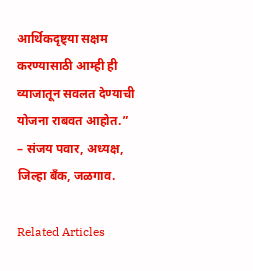आर्थिकदृष्ट्या सक्षम करण्यासाठी आम्ही ही व्याजातून सवलत देण्याची योजना राबवत आहोत.”
– संजय पवार, अध्यक्ष, जिल्हा बँक, जळगाव.

Related Articles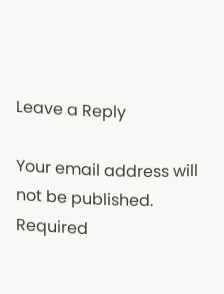Leave a Reply

Your email address will not be published. Required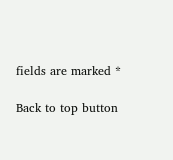fields are marked *

Back to top button